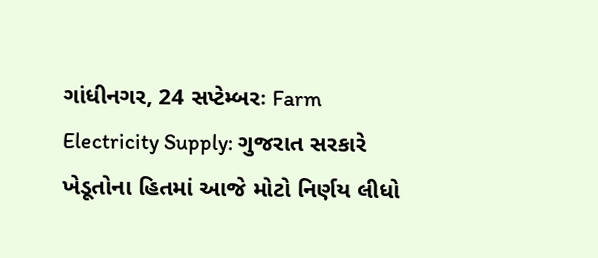ગાંધીનગર, 24 સપ્ટેમ્બરઃ Farm Electricity Supply: ગુજરાત સરકારે ખેડૂતોના હિતમાં આજે મોટો નિર્ણય લીધો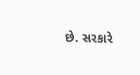છે. સરકારે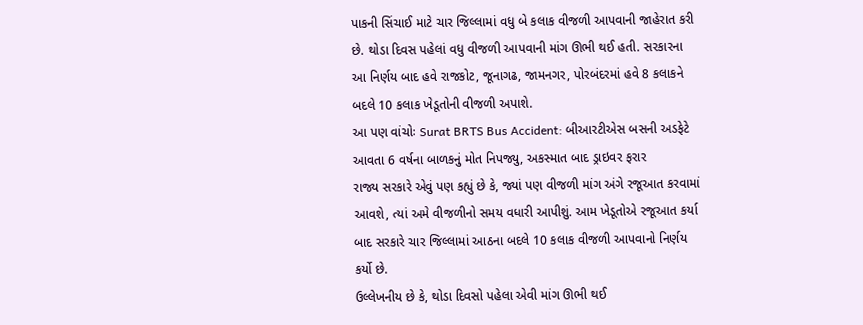પાકની સિંચાઈ માટે ચાર જિલ્લામાં વધુ બે કલાક વીજળી આપવાની જાહેરાત કરી છે. થોડા દિવસ પહેલાં વધુ વીજળી આપવાની માંગ ઊભી થઈ હતી. સરકારના આ નિર્ણય બાદ હવે રાજકોટ, જૂનાગઢ, જામનગર, પોરબંદરમાં હવે 8 કલાકને બદલે 10 કલાક ખેડૂતોની વીજળી અપાશે.
આ પણ વાંચોઃ Surat BRTS Bus Accident: બીઆરટીએસ બસની અડફેટે આવતા 6 વર્ષના બાળકનું મોત નિપજ્યુ, અકસ્માત બાદ ડ્રાઇવર ફરાર
રાજ્ય સરકારે એવું પણ કહ્યું છે કે, જ્યાં પણ વીજળી માંગ અંગે રજૂઆત કરવામાં આવશે, ત્યાં અમે વીજળીનો સમય વધારી આપીશું. આમ ખેડૂતોએ રજૂઆત કર્યા બાદ સરકારે ચાર જિલ્લામાં આઠના બદલે 10 કલાક વીજળી આપવાનો નિર્ણય કર્યો છે.
ઉલ્લેખનીય છે કે, થોડા દિવસો પહેલા એવી માંગ ઊભી થઈ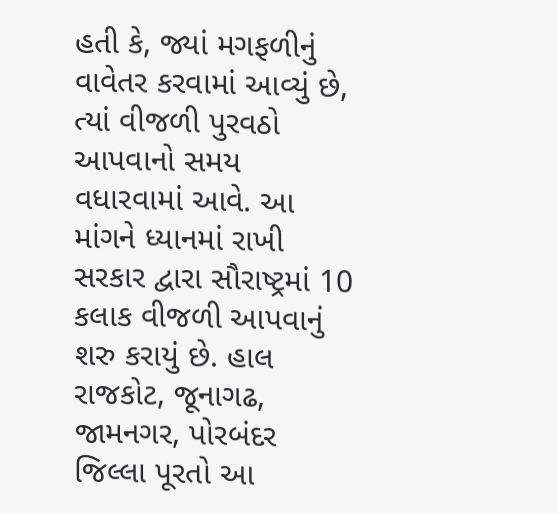હતી કે, જ્યાં મગફળીનું વાવેતર કરવામાં આવ્યું છે, ત્યાં વીજળી પુરવઠો આપવાનો સમય વધારવામાં આવે. આ માંગને ધ્યાનમાં રાખી સરકાર દ્વારા સૌરાષ્ટ્રમાં 10 કલાક વીજળી આપવાનું શરુ કરાયું છે. હાલ રાજકોટ, જૂનાગઢ, જામનગર, પોરબંદર જિલ્લા પૂરતો આ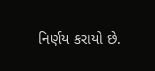નિર્ણય કરાયો છે.